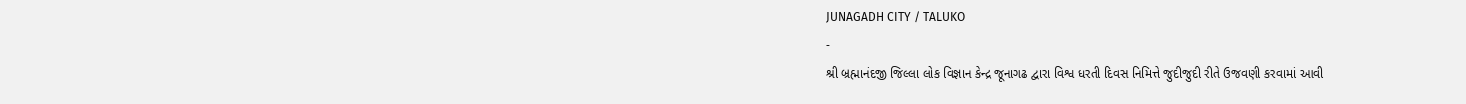JUNAGADH CITY / TALUKO
-
શ્રી બ્રહ્માનંદજી જિલ્લા લોક વિજ્ઞાન કેન્દ્ર જૂનાગઢ દ્વારા વિશ્વ ધરતી દિવસ નિમિત્તે જુદીજુદી રીતે ઉજવણી કરવામાં આવી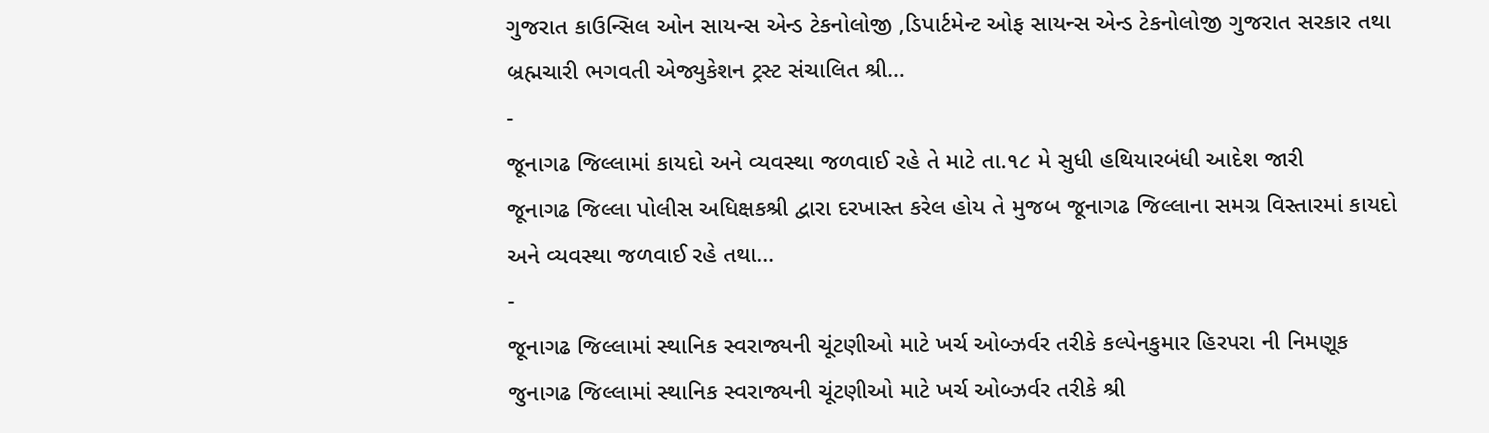ગુજરાત કાઉન્સિલ ઓન સાયન્સ એન્ડ ટેકનોલોજી ,ડિપાર્ટમેન્ટ ઓફ સાયન્સ એન્ડ ટેકનોલોજી ગુજરાત સરકાર તથા બ્રહ્મચારી ભગવતી એજ્યુકેશન ટ્રસ્ટ સંચાલિત શ્રી…
-
જૂનાગઢ જિલ્લામાં કાયદો અને વ્યવસ્થા જળવાઈ રહે તે માટે તા.૧૮ મે સુધી હથિયારબંધી આદેશ જારી
જૂનાગઢ જિલ્લા પોલીસ અધિક્ષકશ્રી દ્વારા દરખાસ્ત કરેલ હોય તે મુજબ જૂનાગઢ જિલ્લાના સમગ્ર વિસ્તારમાં કાયદો અને વ્યવસ્થા જળવાઈ રહે તથા…
-
જૂનાગઢ જિલ્લામાં સ્થાનિક સ્વરાજ્યની ચૂંટણીઓ માટે ખર્ચ ઓબ્ઝર્વર તરીકે કલ્પેનકુમાર હિરપરા ની નિમણૂક
જુનાગઢ જિલ્લામાં સ્થાનિક સ્વરાજ્યની ચૂંટણીઓ માટે ખર્ચ ઓબ્ઝર્વર તરીકે શ્રી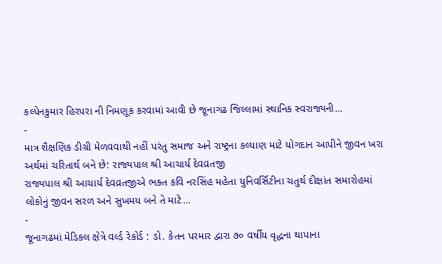કલ્પેનકુમાર હિરપરા ની નિમણૂક કરવામાં આવી છે જૂનાગઢ જિલ્લામાં સ્થાનિક સ્વરાજ્યની…
-
માત્ર શૈક્ષણિક ડીગ્રી મેળવવાથી નહીં પરંતુ સમાજ અને રાષ્ટ્રના કલ્યાણ માટે યોગદાન આપીને જીવન ખરા અર્થમાં ચરિતાર્થ બને છે: રાજ્યપાલ શ્રી આચાર્ય દેવવ્રતજી
રાજ્યપાલ શ્રી આચાર્ય દેવવ્રતજીએ ભક્ત કવિ નરસિંહ મહેતા યુનિવર્સિટીના ચતુર્થ દીક્ષાંત સમારોહમાં લોકોનું જીવન સરળ અને સુખમય બને તે માટે…
-
જૂનાગઢમાં મેડિકલ ક્ષેત્રે વર્લ્ડ રેકોર્ડ : ડો. કેતન પરમાર દ્વારા ૭૦ વર્ષીય વૃદ્ધના થાપાના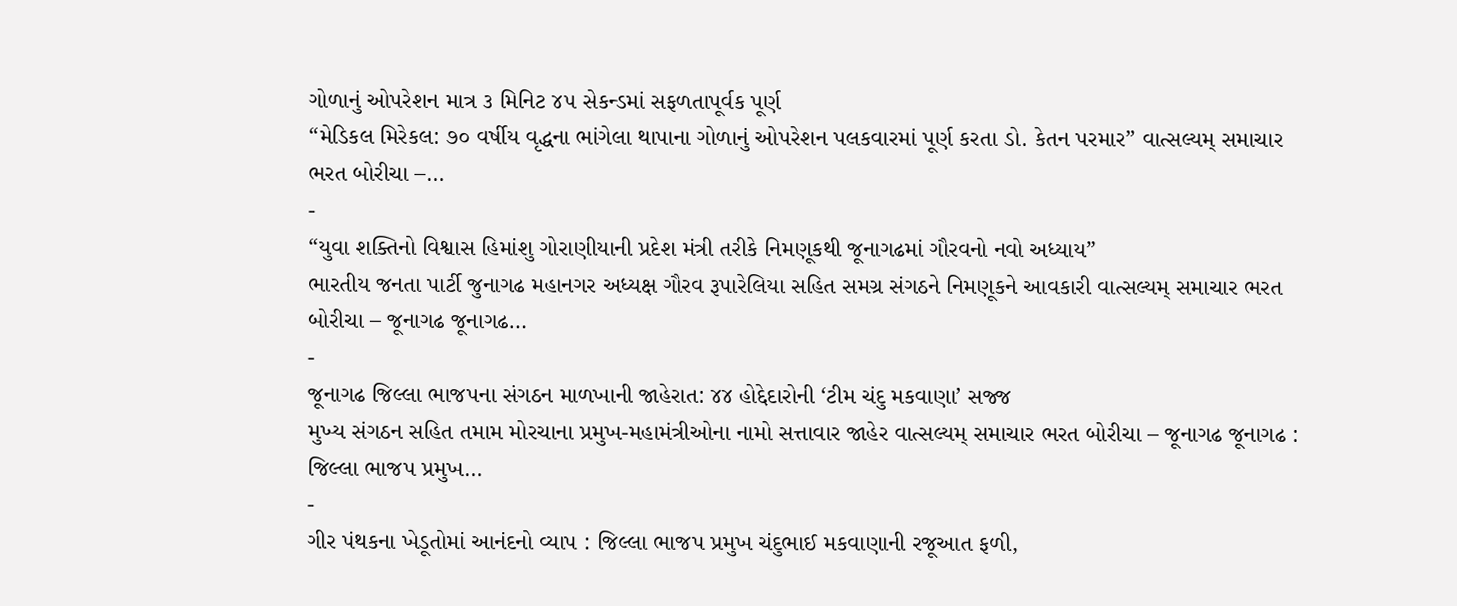ગોળાનું ઓપરેશન માત્ર ૩ મિનિટ ૪૫ સેકન્ડમાં સફળતાપૂર્વક પૂર્ણ
“મેડિકલ મિરેકલ: ૭૦ વર્ષીય વૃદ્ધના ભાંગેલા થાપાના ગોળાનું ઓપરેશન પલકવારમાં પૂર્ણ કરતા ડો. કેતન પરમાર” વાત્સલ્યમ્ સમાચાર ભરત બોરીચા –…
-
“યુવા શક્તિનો વિશ્વાસ હિમાંશુ ગોરાણીયાની પ્રદેશ મંત્રી તરીકે નિમણૂકથી જૂનાગઢમાં ગૌરવનો નવો અધ્યાય”
ભારતીય જનતા પાર્ટી જુનાગઢ મહાનગર અધ્યક્ષ ગૌરવ રૂપારેલિયા સહિત સમગ્ર સંગઠને નિમણૂકને આવકારી વાત્સલ્યમ્ સમાચાર ભરત બોરીચા – જૂનાગઢ જૂનાગઢ…
-
જૂનાગઢ જિલ્લા ભાજપના સંગઠન માળખાની જાહેરાત: ૪૪ હોદ્દેદારોની ‘ટીમ ચંદુ મકવાણા’ સજ્જ
મુખ્ય સંગઠન સહિત તમામ મોરચાના પ્રમુખ-મહામંત્રીઓના નામો સત્તાવાર જાહેર વાત્સલ્યમ્ સમાચાર ભરત બોરીચા – જૂનાગઢ જૂનાગઢ : જિલ્લા ભાજપ પ્રમુખ…
-
ગીર પંથકના ખેડૂતોમાં આનંદનો વ્યાપ : જિલ્લા ભાજપ પ્રમુખ ચંદુભાઈ મકવાણાની રજૂઆત ફળી,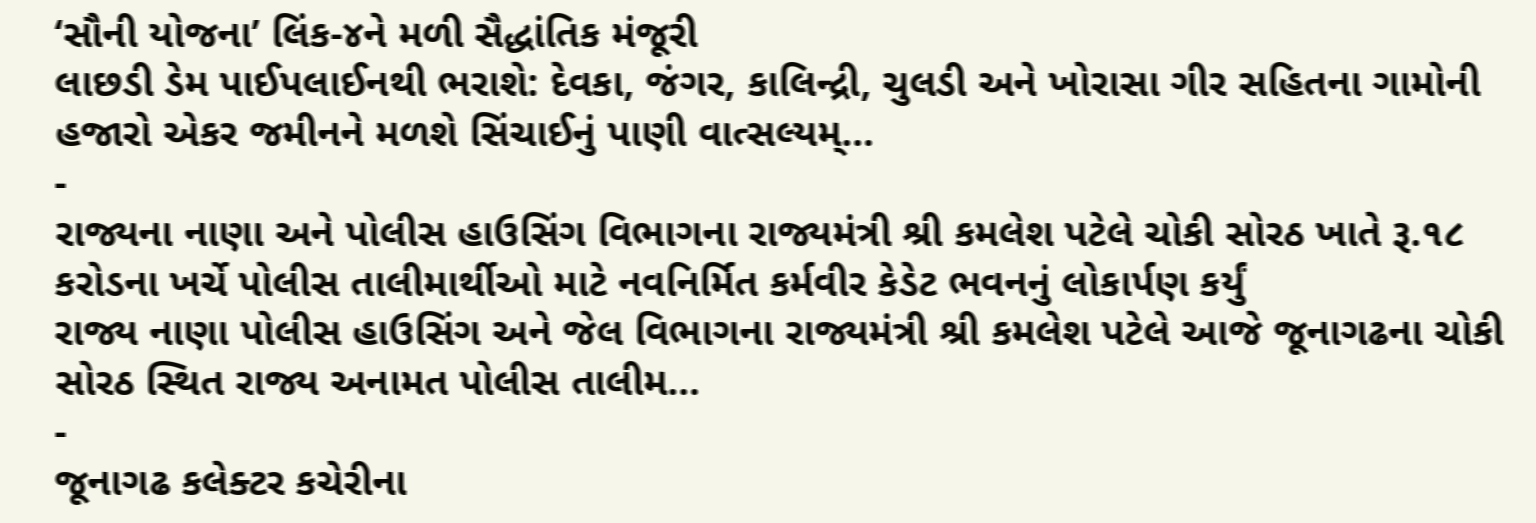‘સૌની યોજના’ લિંક-૪ને મળી સૈદ્ધાંતિક મંજૂરી
લાછડી ડેમ પાઈપલાઈનથી ભરાશે: દેવકા, જંગર, કાલિન્દ્રી, ચુલડી અને ખોરાસા ગીર સહિતના ગામોની હજારો એકર જમીનને મળશે સિંચાઈનું પાણી વાત્સલ્યમ્…
-
રાજ્યના નાણા અને પોલીસ હાઉસિંગ વિભાગના રાજ્યમંત્રી શ્રી કમલેશ પટેલે ચોકી સોરઠ ખાતે રૂ.૧૮ કરોડના ખર્ચે પોલીસ તાલીમાર્થીઓ માટે નવનિર્મિત કર્મવીર કેડેટ ભવનનું લોકાર્પણ કર્યું
રાજ્ય નાણા પોલીસ હાઉસિંગ અને જેલ વિભાગના રાજ્યમંત્રી શ્રી કમલેશ પટેલે આજે જૂનાગઢના ચોકી સોરઠ સ્થિત રાજ્ય અનામત પોલીસ તાલીમ…
-
જૂનાગઢ કલેક્ટર કચેરીના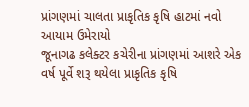પ્રાંગણમાં ચાલતા પ્રાકૃતિક કૃષિ હાટમાં નવો આયામ ઉમેરાયો
જૂનાગઢ કલેક્ટર કચેરીના પ્રાંગણમાં આશરે એક વર્ષ પૂર્વે શરૂ થયેલા પ્રાકૃતિક કૃષિ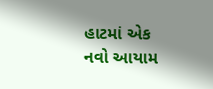હાટમાં એક નવો આયામ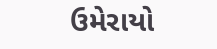ઉમેરાયો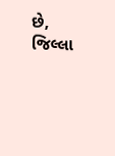છે, જિલ્લા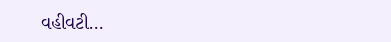વહીવટી…